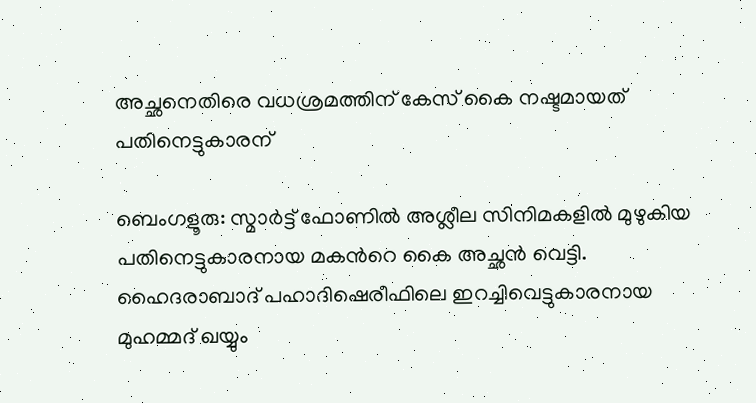അച്ഛനെതിരെ വധശ്രമത്തിന് കേസ് കൈ നഷ്ടമായത് പതിനെട്ടുകാരന്

ബെംഗളൂരു: സ്മാര്‍ട്ട് ഫോണില്‍ അശ്ലീല സിനിമകളില്‍ മുഴുകിയ പതിനെട്ടുകാരനായ മകന്‍റെ കൈ അച്ഛന്‍ വെട്ടി. ഹൈദരാബാദ് പഹാദിഷെരീഫിലെ ഇറച്ചിവെട്ടുകാരനായ മുഹമ്മദ് ഖയ്യും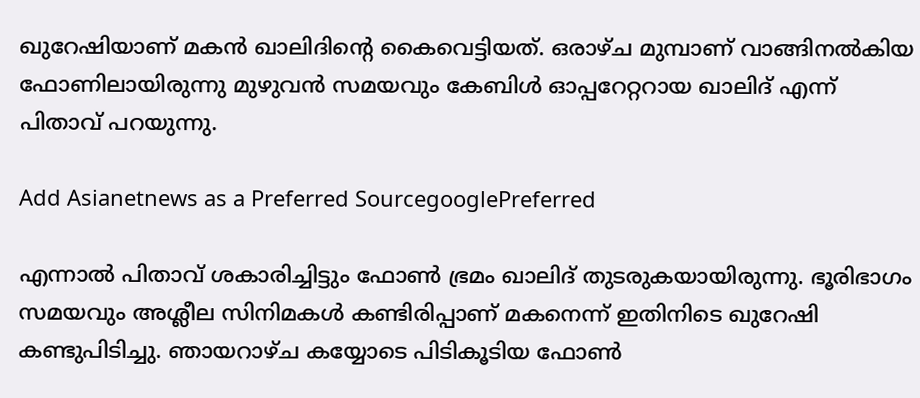ഖുറേഷിയാണ് മകന്‍ ഖാലിദിന്‍റെ കൈവെട്ടിയത്. ഒരാഴ്ച മുമ്പാണ് വാങ്ങിനല്‍കിയ ഫോണിലായിരുന്നു മുഴുവന്‍ സമയവും കേബിള്‍ ഓപ്പറേറ്ററായ ഖാലിദ് എന്ന് പിതാവ് പറയുന്നു.

Add Asianetnews as a Preferred SourcegooglePreferred

എന്നാല്‍ പിതാവ് ശകാരിച്ചിട്ടും ഫോണ്‍ ഭ്രമം ഖാലിദ് തുടരുകയായിരുന്നു. ഭൂരിഭാഗം സമയവും അശ്ലീല സിനിമകള്‍ കണ്ടിരിപ്പാണ് മകനെന്ന് ഇതിനിടെ ഖുറേഷി കണ്ടുപിടിച്ചു. ഞായറാഴ്ച കയ്യോടെ പിടികൂടിയ ഫോണ്‍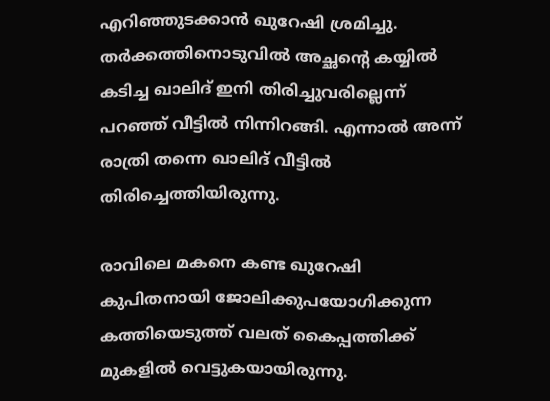എറിഞ്ഞുടക്കാന്‍ ഖുറേഷി ശ്രമിച്ചു. തര്‍ക്കത്തിനൊടുവില്‍ അച്ഛന്‍റെ കയ്യില്‍ കടിച്ച ഖാലിദ് ഇനി തിരിച്ചുവരില്ലെന്ന് പറഞ്ഞ് വീട്ടില്‍ നിന്നിറങ്ങി. എന്നാല്‍ അന്ന് രാത്രി തന്നെ ഖാലിദ് വീട്ടില്‍ തിരിച്ചെത്തിയിരുന്നു.

രാവിലെ മകനെ കണ്ട ഖുറേഷി കുപിതനായി ജോലിക്കുപയോഗിക്കുന്ന കത്തിയെടുത്ത് വലത് കൈപ്പത്തിക്ക് മുകളില്‍ വെട്ടുകയായിരുന്നു.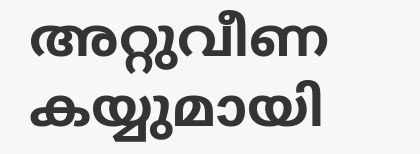അറ്റുവീണ കയ്യുമായി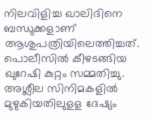നിലവിളിച്ച ഖാലിദിനെ ബന്ധുക്കളാണ് ആശുപത്രിയിലെത്തിച്ചത്. പൊലീസില്‍ കീഴടങ്ങിയ ഖുറേഷി കുറ്റം സമ്മതിച്ചു. അശ്ലീല സിനിമകളില്‍ മുഴുകിയതിലുളള ദേഷ്യം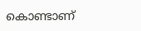കൊണ്ടാണ്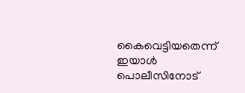കൈവെട്ടിയതെന്ന് ഇയാള്‍ പൊലീസിനോട്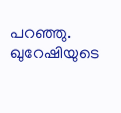പറഞ്ഞു. ഖുറേഷിയുടെ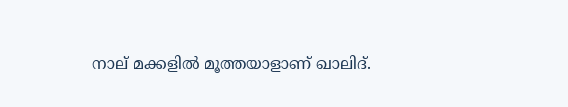നാല് മക്കളില്‍ മൂത്തയാളാണ് ഖാലിദ്.